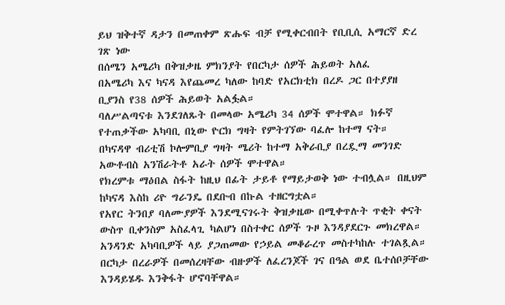ይህ ዝቅተኛ ዳታን በመጠቀም ጽሑፍ ብቻ የሚቀርብበት የቢቢሲ አማርኛ ድረ ገጽ ነው
በሰሜን አሜሪካ በቅዝቃዜ ምክንያት የበርካታ ሰዎች ሕይወት አለፈ
በአሜሪካ እና ካናዳ እየጨመረ ካለው ከባድ የአርክቲክ በረዶ ጋር በተያያዘ ቢያንስ የ38 ሰዎች ሕይወት አልፏል።
ባለሥልጣናቱ እንደገለጹት በመላው አሜሪካ 34 ሰዎች ሞተዋል። ክፉኛ የተጠቃችው አካባቢ በኒው ዮርክ ግዛት የምትገኘው ባፈሎ ከተማ ናት።
በካናዳዋ ብሪቲሽ ኮሎምቢያ ግዛት ሜሪት ከተማ አቅራቢያ በረዷማ መንገድ አውቶብስ አንሽራትቶ አራት ሰዎች ሞተዋል።
የክረምቱ ማዕበል ስፋት ከዚህ በፊት ታይቶ የማይታወቅ ነው ተብሏል። በዚህም ከካናዳ እስከ ሪዮ ግራንዴ በደቡብ በኩል ተዘርግቷል።
የአየር ትንበያ ባለሙያዎች እንደሚናገሩት ቅዝቃዜው በሚቀጥሉት ጥቂት ቀናት ውስጥ ቢቀንስም አስፈላጊ ካልሆነ በስተቀር ሰዎች ጉዞ እንዳያደርጉ መክረዋል።
አንዳንድ አካባቢዎች ላይ ያጋጠመው የኃይል መቆራረጥ መስተካከሉ ተገልጿል።
በርካታ በረራዎች በመሰረዛቸው ብዙዎች ለፈረንጆች ገና በዓል ወደ ቤተሰቦቻቸው እንዳይሄዱ እንቅፋት ሆኖባቸዋል።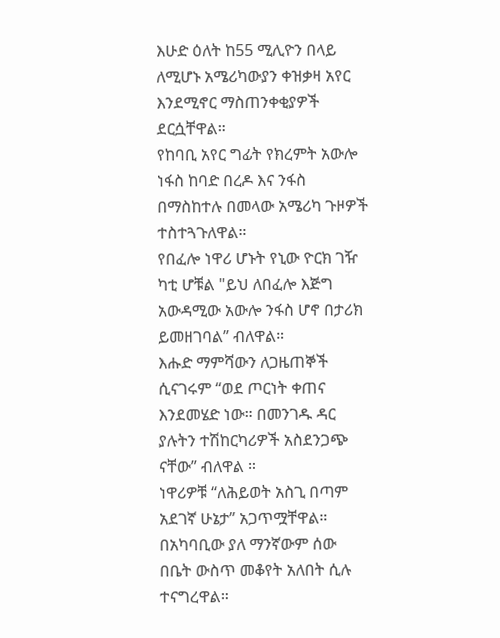እሁድ ዕለት ከ55 ሚሊዮን በላይ ለሚሆኑ አሜሪካውያን ቀዝቃዛ አየር እንደሚኖር ማስጠንቀቂያዎች ደርሷቸዋል።
የከባቢ አየር ግፊት የክረምት አውሎ ነፋስ ከባድ በረዶ እና ንፋስ በማስከተሉ በመላው አሜሪካ ጉዞዎች ተስተጓጉለዋል።
የበፈሎ ነዋሪ ሆኑት የኒው ዮርክ ገዥ ካቲ ሆቹል "ይህ ለበፈሎ እጅግ አውዳሚው አውሎ ንፋስ ሆኖ በታሪክ ይመዘገባል” ብለዋል።
እሑድ ማምሻውን ለጋዜጠኞች ሲናገሩም “ወደ ጦርነት ቀጠና እንደመሄድ ነው። በመንገዱ ዳር ያሉትን ተሽከርካሪዎች አስደንጋጭ ናቸው” ብለዋል ።
ነዋሪዎቹ “ለሕይወት አስጊ በጣም አደገኛ ሁኔታ” አጋጥሟቸዋል። በአካባቢው ያለ ማንኛውም ሰው በቤት ውስጥ መቆየት አለበት ሲሉ ተናግረዋል።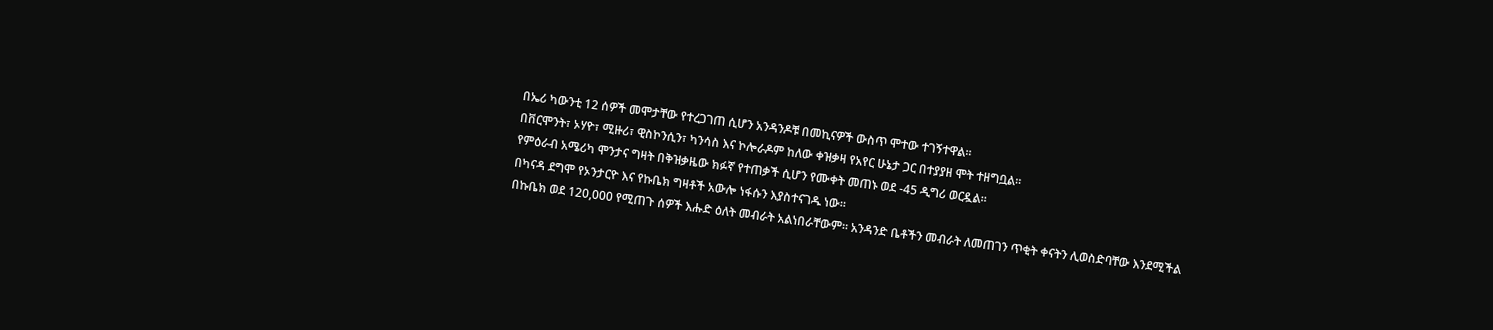በኤሪ ካውንቲ 12 ሰዎች መሞታቸው የተረጋገጠ ሲሆን አንዳንዶቹ በመኪናዎች ውስጥ ሞተው ተገኝተዋል።
በቨርሞንት፣ ኦሃዮ፣ ሚዙሪ፣ ዊስኮንሲን፣ ካንሳስ እና ኮሎራዶም ከለው ቀዝቃዛ የአየር ሁኔታ ጋር በተያያዘ ሞት ተዘግቧል።
የምዕራብ አሜሪካ ሞንታና ግዛት በቅዝቃዜው ክፉኛ የተጠቃች ሲሆን የሙቀት መጠኑ ወደ -45 ዲግሪ ወርዷል።
በካናዳ ደግሞ የኦንታርዮ እና የኩቤክ ግዛቶች አውሎ ነፋሱን እያስተናገዱ ነው።
በኩቤክ ወደ 120,000 የሚጠጉ ሰዎች እሑድ ዕለት መብራት አልነበራቸውም። አንዳንድ ቤቶችን መብራት ለመጠገን ጥቂት ቀናትን ሊወስድባቸው እንደሚችል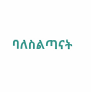ባለስልጣናት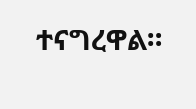ተናግረዋል።